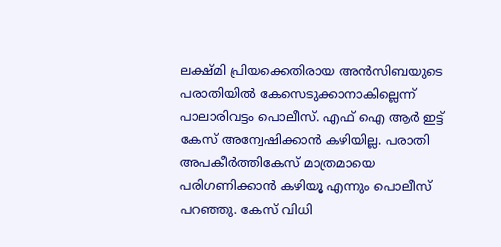ലക്ഷ്മി പ്രിയക്കെതിരായ അന്‍സിബയുടെ പരാതിയില്‍ കേസെടുക്കാനാകില്ലെന്ന് പാലാരിവട്ടം പൊലീസ്. എഫ് ഐ ആര്‍ ഇട്ട് കേസ് അന്വേഷിക്കാന്‍ കഴിയില്ല. പരാതി അപകീര്‍ത്തികേസ് മാത്രമായെ പരിഗണിക്കാന്‍ കഴിയൂ എന്നും പൊലീസ് പറഞ്ഞു. കേസ് വിധി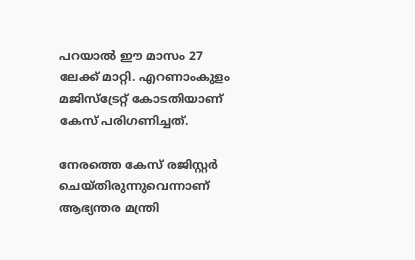പറയാല്‍ ഈ മാസം 27 ലേക്ക് മാറ്റി. എറണാംകുളം മജിസ്‌ട്രേറ്റ് കോടതിയാണ് കേസ് പരിഗണിച്ചത്.

നേരത്തെ കേസ് രജിസ്റ്റര്‍ ചെയ്തിരുന്നുവെന്നാണ് ആഭ്യന്തര മന്ത്രി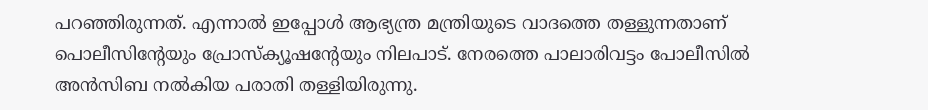പറഞ്ഞിരുന്നത്. എന്നാല്‍ ഇപ്പോള്‍ ആഭ്യന്ത്ര മന്ത്രിയുടെ വാദത്തെ തള്ളുന്നതാണ് പൊലീസിന്റേയും പ്രോസ്‌ക്യൂഷന്റേയും നിലപാട്. നേരത്തെ പാലാരിവട്ടം പോലീസില്‍ അന്‍സിബ നല്‍കിയ പരാതി തള്ളിയിരുന്നു.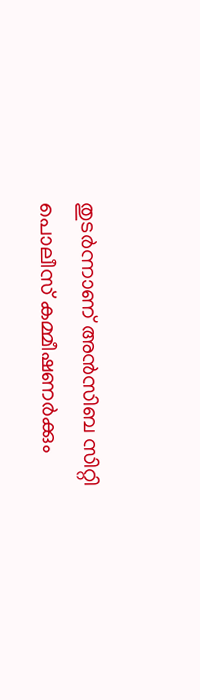തുടര്‍ന്നാണ് അന്‍സിബ സിറ്റി പൊലീസ് കമ്മീഷണര്‍ക്കും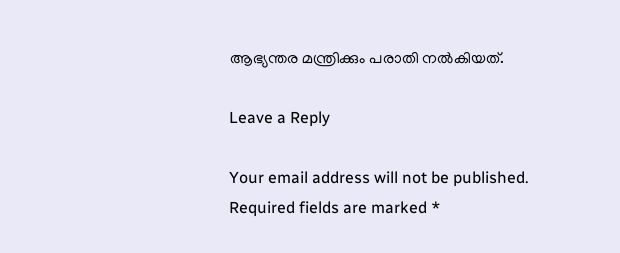ആഭ്യന്തര മന്ത്രിക്കും പരാതി നല്‍കിയത്.

Leave a Reply

Your email address will not be published. Required fields are marked *